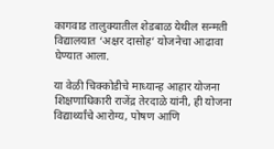कागवाड तालुक्यातील शेडबाळ येथील सन्मती विद्यालयात ‘अक्षर दासोह’ योजनेचा आढावा घेण्यात आला.

या वेळी चिक्कोडीचे माध्यान्ह आहार योजना शिक्षणाधिकारी राजेंद्र तेरदाळे यांनी, ही योजना विद्यार्थ्यांचे आरोग्य, पोषण आणि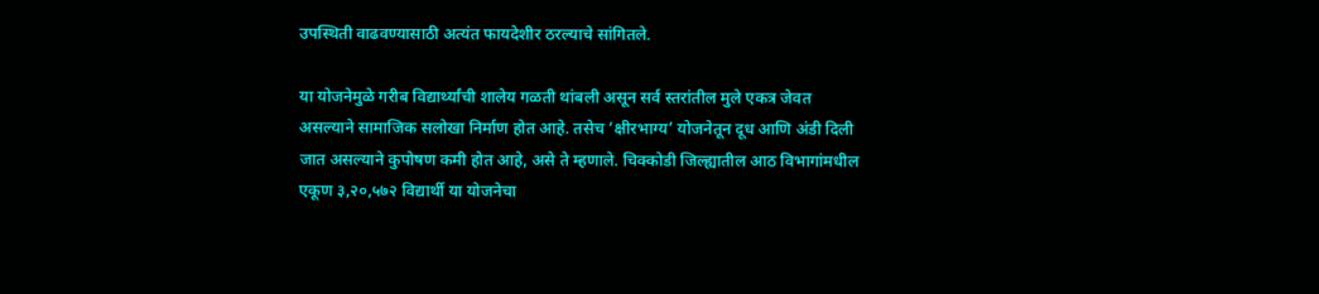उपस्थिती वाढवण्यासाठी अत्यंत फायदेशीर ठरल्याचे सांगितले.

या योजनेमुळे गरीब विद्यार्थ्यांची शालेय गळती थांबली असून सर्व स्तरांतील मुले एकत्र जेवत असल्याने सामाजिक सलोखा निर्माण होत आहे. तसेच ‘क्षीरभाग्य’ योजनेतून दूध आणि अंडी दिली जात असल्याने कुपोषण कमी होत आहे, असे ते म्हणाले. चिक्कोडी जिल्ह्यातील आठ विभागांमधील एकूण ३,२०,५७२ विद्यार्थी या योजनेचा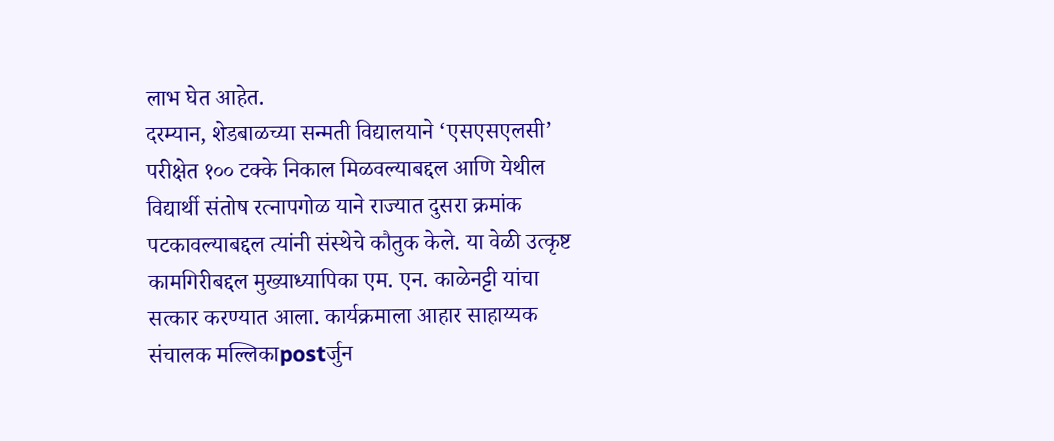लाभ घेत आहेत.
दरम्यान, शेडबाळच्या सन्मती विद्यालयाने ‘एसएसएलसी’ परीक्षेत १०० टक्के निकाल मिळवल्याबद्दल आणि येथील विद्यार्थी संतोष रत्नापगोळ याने राज्यात दुसरा क्रमांक पटकावल्याबद्दल त्यांनी संस्थेचे कौतुक केले. या वेळी उत्कृष्ट कामगिरीबद्दल मुख्याध्यापिका एम. एन. काळेनट्टी यांचा सत्कार करण्यात आला. कार्यक्रमाला आहार साहाय्यक संचालक मल्लिकाpostर्जुन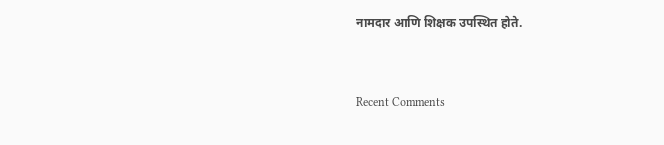नामदार आणि शिक्षक उपस्थित होते.


Recent Comments